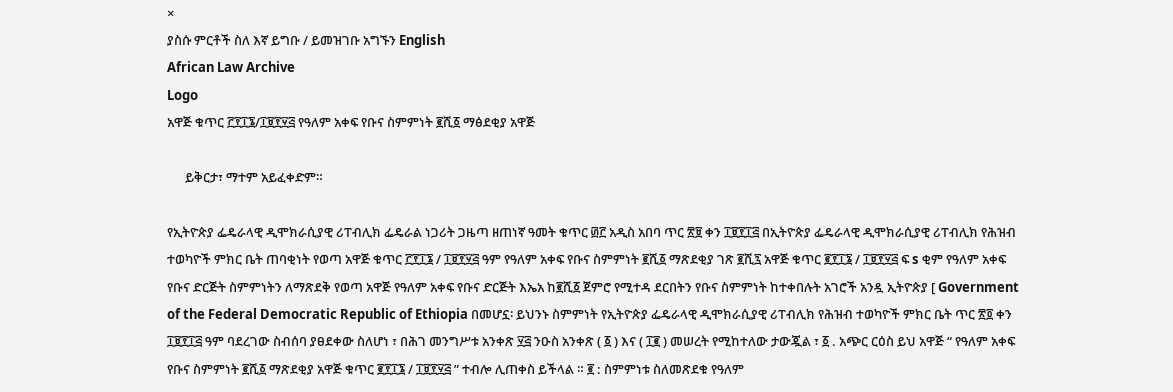×
ያስሱ ምርቶች ስለ እኛ ይግቡ / ይመዝገቡ አግኙን English
African Law Archive
Logo
አዋጅ ቁጥር ፫፻፲፮/፲፱፻፶፭ የዓለም አቀፍ የቡና ስምምነት ፪ሺ፩ ማፅደቂያ አዋጅ

      ይቅርታ፣ ማተም አይፈቀድም።

የኢትዮጵያ ፌዴራላዊ ዲሞክራሲያዊ ሪፐብሊክ ፌዴራል ነጋሪት ጋዜጣ ዘጠነኛ ዓመት ቁጥር ፴፫ አዲስ አበባ ጥር ፳፱ ቀን ፲፱፻፲፭ በኢትዮጵያ ፌዴራላዊ ዲሞክራሲያዊ ሪፐብሊክ የሕዝብ ተወካዮች ምክር ቤት ጠባቂነት የወጣ አዋጅ ቁጥር ፫፻፲፮ / ፲፱፻፶፭ ዓም የዓለም አቀፍ የቡና ስምምነት ፪ሺ፩ ማጽደቂያ ገጽ ፪ሺ፯ አዋጅ ቁጥር ፪፻፲፮ / ፲፱፻፶፭ ፍ s ቂም የዓለም አቀፍ የቡና ድርጅት ስምምነትን ለማጽደቅ የወጣ አዋጅ የዓለም አቀፍ የቡና ድርጅት እኤአ ከ፪ሺ፩ ጀምሮ የሚተዳ ደርበትን የቡና ስምምነት ከተቀበሉት አገሮች አንዷ ኢትዮጵያ [ Government of the Federal Democratic Republic of Ethiopia በመሆኗ፡ ይህንኑ ስምምነት የኢትዮጵያ ፌዴራላዊ ዲሞክራሲያዊ ሪፐብሊክ የሕዝብ ተወካዮች ምክር ቤት ጥር ፳፬ ቀን ፲፱፻፲፭ ዓም ባደረገው ስብሰባ ያፀደቀው ስለሆነ ፣ በሕገ መንግሥቱ አንቀጽ ፶፭ ንዑስ አንቀጽ ( ፩ ) እና ( ፲፪ ) መሠረት የሚከተለው ታውጇል ፣ ፩ . አጭር ርዕስ ይህ አዋጅ “ የዓለም አቀፍ የቡና ስምምነት ፪ሺ፩ ማጽደቂያ አዋጅ ቁጥር ፪፻፲፮ / ፲፱፻፶፭ ” ተብሎ ሊጠቀስ ይችላል ። ፪ : ስምምነቱ ስለመጽደቁ የዓለም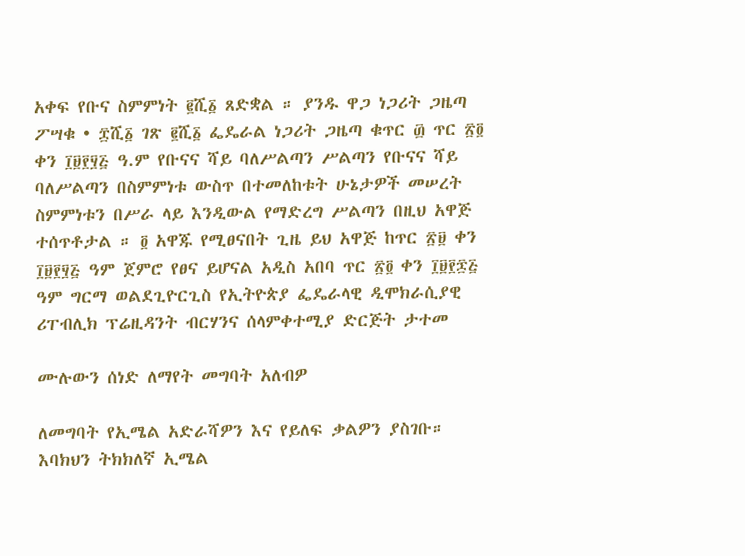አቀፍ የቡና ስምምነት ፪ሺ፩ ጸድቋል ። ያንዱ ዋጋ ነጋሪት ጋዜጣ ፖሣቁ • ፰ሺ፩ ገጽ ፪ሺ፩ ፌዴራል ነጋሪት ጋዜጣ ቁጥር ፴ ጥር ፳፬ ቀን ፲፱፻፶፭ ዓ.ም የቡናና ሻይ ባለሥልጣን ሥልጣን የቡናና ሻይ ባለሥልጣን በስምምነቱ ውስጥ በተመለከቱት ሁኔታዎች መሠረት ስምምነቱን በሥራ ላይ እንዲውል የማድረግ ሥልጣን በዚህ አዋጅ ተሰጥቶታል ። ፬ አዋጁ የሚፀናበት ጊዜ ይህ አዋጅ ከጥር ፳፱ ቀን ፲፱፻፶፭ ዓም ጀምሮ የፀና ይሆናል አዲስ አበባ ጥር ፳፬ ቀን ፲፱፻፷፭ ዓም ግርማ ወልደጊዮርጊስ የኢትዮጵያ ፌዴራላዊ ዲሞክራሲያዊ ሪፐብሊክ ፕሬዚዳንት ብርሃንና ሰላምቀተሚያ ድርጅት ታተመ

ሙሉውን ሰነድ ለማየት መግባት አለብዎ

ለመግባት የኢሜል አድራሻዎን እና የይለፍ ቃልዎን ያስገቡ።
እባክህን ትክክለኛ ኢሜል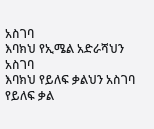አስገባ
እባክህ የኢሜል አድራሻህን አስገባ
እባክህ የይለፍ ቃልህን አስገባ
የይለፍ ቃል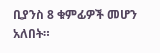ቢያንስ 8 ቁምፊዎች መሆን አለበት።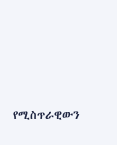የሚስጥራዊውን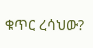ቁጥር ረሳህው?